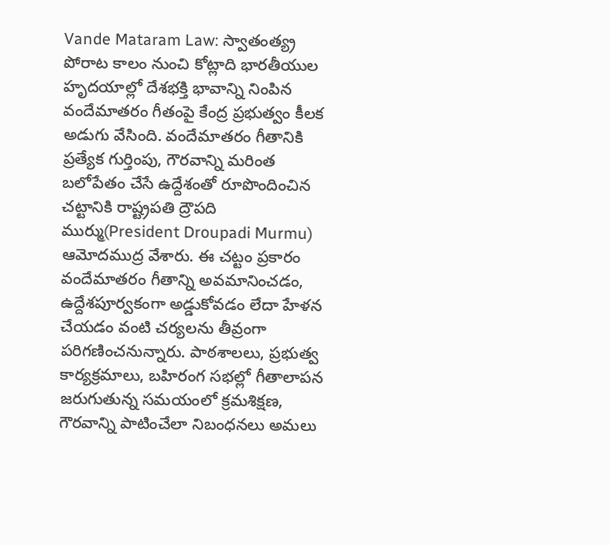Vande Mataram Law: స్వాతంత్య్ర పోరాట కాలం నుంచి కోట్లాది భారతీయుల హృదయాల్లో దేశభక్తి భావాన్ని నింపిన వందేమాతరం గీతంపై కేంద్ర ప్రభుత్వం కీలక అడుగు వేసింది. వందేమాతరం గీతానికి ప్రత్యేక గుర్తింపు, గౌరవాన్ని మరింత బలోపేతం చేసే ఉద్దేశంతో రూపొందించిన చట్టానికి రాష్ట్రపతి ద్రౌపది ముర్ము(President Droupadi Murmu) ఆమోదముద్ర వేశారు. ఈ చట్టం ప్రకారం వందేమాతరం గీతాన్ని అవమానించడం, ఉద్దేశపూర్వకంగా అడ్డుకోవడం లేదా హేళన చేయడం వంటి చర్యలను తీవ్రంగా పరిగణించనున్నారు. పాఠశాలలు, ప్రభుత్వ కార్యక్రమాలు, బహిరంగ సభల్లో గీతాలాపన జరుగుతున్న సమయంలో క్రమశిక్షణ, గౌరవాన్ని పాటించేలా నిబంధనలు అమలు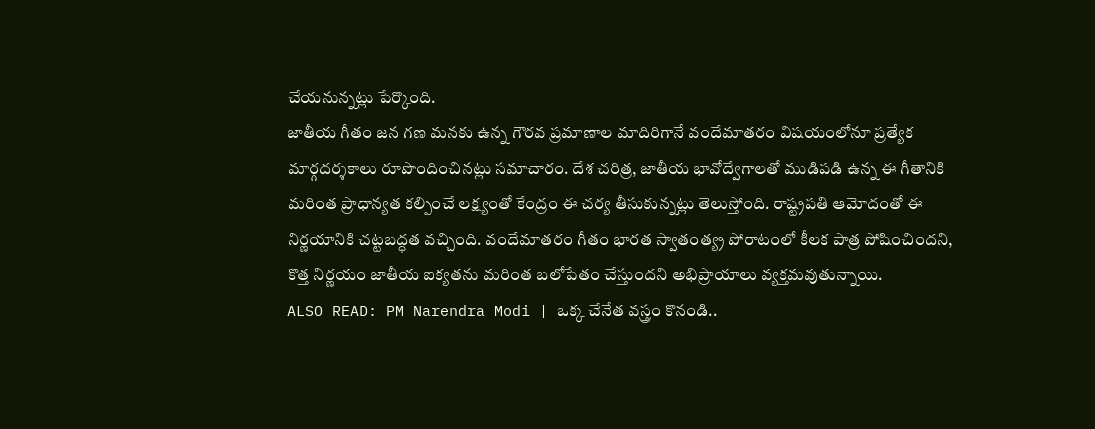చేయనున్నట్లు పేర్కొంది.
జాతీయ గీతం జన గణ మనకు ఉన్న గౌరవ ప్రమాణాల మాదిరిగానే వందేమాతరం విషయంలోనూ ప్రత్యేక మార్గదర్శకాలు రూపొందించినట్లు సమాచారం. దేశ చరిత్ర, జాతీయ భావోద్వేగాలతో ముడిపడి ఉన్న ఈ గీతానికి మరింత ప్రాధాన్యత కల్పించే లక్ష్యంతో కేంద్రం ఈ చర్య తీసుకున్నట్లు తెలుస్తోంది. రాష్ట్రపతి ఆమోదంతో ఈ నిర్ణయానికి చట్టబద్ధత వచ్చింది. వందేమాతరం గీతం భారత స్వాతంత్య్ర పోరాటంలో కీలక పాత్ర పోషించిందని, కొత్త నిర్ణయం జాతీయ ఐక్యతను మరింత బలోపేతం చేస్తుందని అభిప్రాయాలు వ్యక్తమవుతున్నాయి.
ALSO READ: PM Narendra Modi | ఒక్క చేనేత వస్త్రం కొనండి..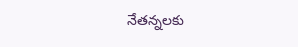నేతన్నలకు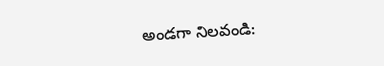అండగా నిలవండి: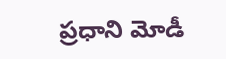ప్రధాని మోడీ